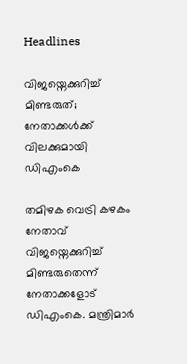Headlines

വിജയ്നെക്കുറിച്ച് മിണ്ടരുത്; നേതാക്കൾക്ക് വിലക്കുമായി ഡിഎംകെ

തമിഴക വെട്രി കഴകം നേതാവ് വിജയ്നെക്കുറിച്ച് മിണ്ടരുതെന്ന് നേതാക്കളോട് ഡിഎംകെ. മന്ത്രിമാർ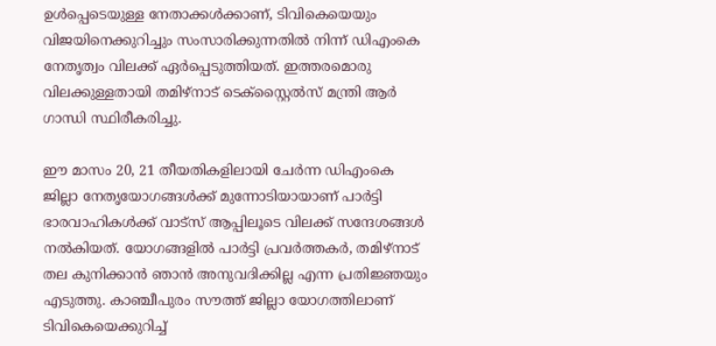ഉൾപ്പെടെയുള്ള നേതാക്കൾക്കാണ്, ടിവികെയെയും വിജയിനെക്കുറിച്ചും സംസാരിക്കുന്നതിൽ നിന്ന് ഡിഎംകെ നേതൃത്വം വിലക്ക് ഏർപ്പെടുത്തിയത്. ഇത്തരമൊരു വിലക്കുള്ളതായി തമിഴ്നാട് ടെക്സ്റ്റൈൽസ് മന്ത്രി ആർ ഗാന്ധി സ്ഥിരീകരിച്ചു.

ഈ മാസം 20, 21 തീയതികളിലായി ചേർന്ന ഡിഎംകെ ജില്ലാ നേതൃയോഗങ്ങൾക്ക് മുന്നോടിയായാണ് പാർട്ടി ഭാരവാഹികൾക്ക് വാട്സ് ആപ്പിലൂടെ വിലക്ക് സന്ദേശങ്ങൾ നൽകിയത്. യോഗങ്ങളിൽ പാർട്ടി പ്രവർത്തകർ, തമിഴ്നാട് തല കുനിക്കാൻ ഞാൻ അനുവദിക്കില്ല എന്ന പ്രതിജ്ഞയും എടുത്തു. കാഞ്ചീപുരം സൗത്ത് ജില്ലാ യോഗത്തിലാണ് ടിവികെയെക്കുറിച്ച്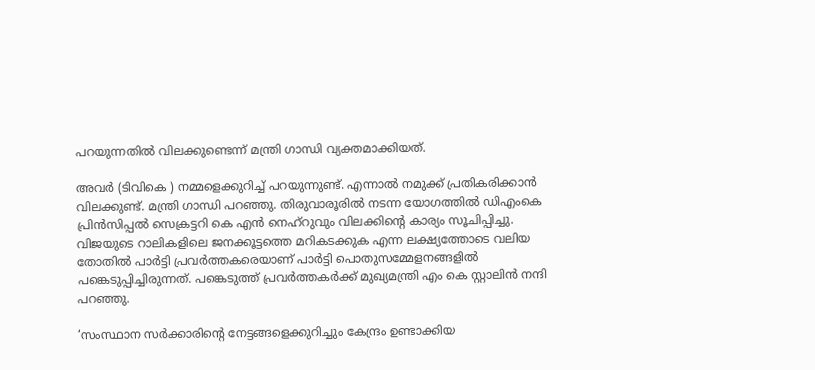പറയുന്നതിൽ വിലക്കുണ്ടെന്ന് മന്ത്രി ഗാന്ധി വ്യക്തമാക്കിയത്.

അവർ (ടിവികെ ) നമ്മളെക്കുറിച്ച് പറയുന്നുണ്ട്. എന്നാൽ നമുക്ക് പ്രതികരിക്കാൻ വിലക്കുണ്ട്. മന്ത്രി ഗാന്ധി പറഞ്ഞു. തിരുവാരൂരിൽ നടന്ന യോഗത്തിൽ ഡിഎംകെ പ്രിൻസിപ്പൽ സെക്രട്ടറി കെ എൻ നെഹ്റുവും വിലക്കിന്റെ കാര്യം സൂചിപ്പിച്ചു. വിജയുടെ റാലികളിലെ ജനക്കൂട്ടത്തെ മറികടക്കുക എന്ന ലക്ഷ്യത്തോടെ വലിയ തോതിൽ പാർട്ടി പ്രവർത്തകരെയാണ് പാർട്ടി പൊതുസമ്മേളനങ്ങളിൽ പങ്കെടുപ്പിച്ചിരുന്നത്. പങ്കെടുത്ത് പ്രവർത്തകർക്ക് മുഖ്യമന്ത്രി എം കെ സ്റ്റാലിൻ നന്ദി പറഞ്ഞു.

‘സംസ്ഥാന സർക്കാരിന്റെ നേട്ടങ്ങളെക്കുറിച്ചും കേന്ദ്രം ഉണ്ടാക്കിയ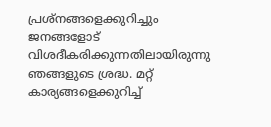പ്രശ്‌നങ്ങളെക്കുറിച്ചും ജനങ്ങളോട് വിശദീകരിക്കുന്നതിലായിരുന്നു ഞങ്ങളുടെ ശ്രദ്ധ. മറ്റ് കാര്യങ്ങളെക്കുറിച്ച്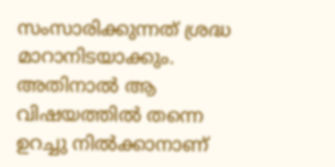സംസാരിക്കുന്നത് ശ്രദ്ധ മാറാനിടയാക്കും. അതിനാൽ ആ വിഷയത്തിൽ തന്നെ ഉറച്ചു നിൽക്കാനാണ്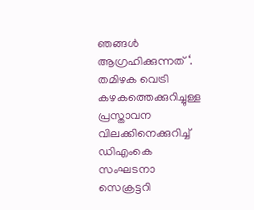ഞങ്ങൾ ആഗ്രഹിക്കുന്നത് ‘. തമിഴക വെട്രി കഴകത്തെക്കുറിച്ചുള്ള പ്രസ്താവന വിലക്കിനെക്കുറിച്ച് ഡിഎംകെ സംഘടനാ സെക്രട്ടറി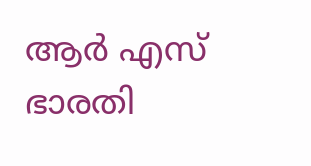ആർ എസ് ഭാരതി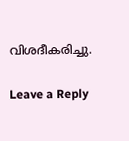വിശദീകരിച്ചു.

Leave a Reply